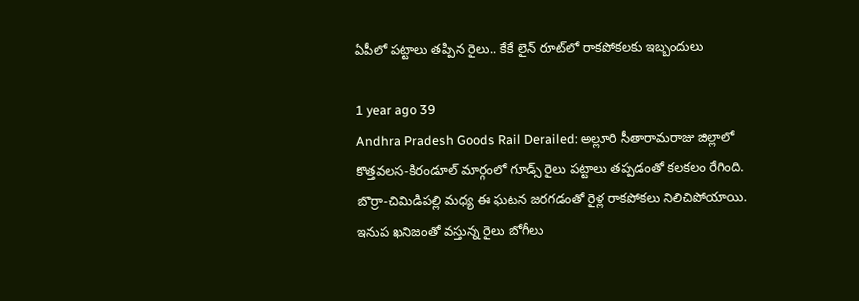ఏపీలో పట్టాలు తప్పిన రైలు.. కేకే లైన్ రూట్‌లో రాకపోకలకు ఇబ్బందులు

1 year ago 39
Andhra Pradesh Goods Rail Derailed: అల్లూరి సీతారామరాజు జిల్లాలో కొత్తవలస-కిరండూల్ మార్గంలో గూడ్స్ రైలు పట్టాలు తప్పడంతో కలకలం రేగింది. బొర్రా-చిమిడిపల్లి మధ్య ఈ ఘటన జరగడంతో రైళ్ల రాకపోకలు నిలిచిపోయాయి. ఇనుప ఖనిజంతో వస్తున్న రైలు బోగీలు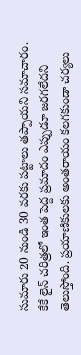సుమారు 20 నుండి 30 వరకు పట్టాలు తప్పాయని సమాచారం. కేకే లైన్ చరిత్రలో ఇంత పెద్ద ప్రమాదం ఎప్పుడూ జరగలేదని తెలుస్తోంది. ప్రయాణికులకు అంతరాయం కలగకుండా చర్యలు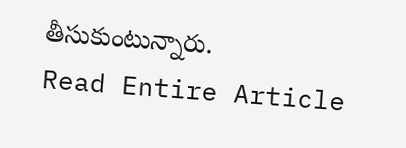తీసుకుంటున్నారు.
Read Entire Article